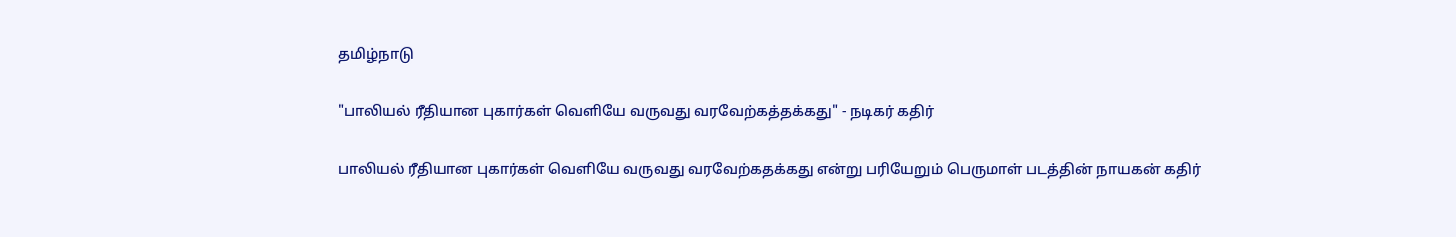தமிழ்நாடு

"பாலியல் ரீதியான புகார்கள் வெளியே வருவது வரவேற்கத்தக்கது" - நடிகர் கதிர்

பாலியல் ரீதியான புகார்கள் வெளியே வருவது வரவேற்கதக்கது என்று பரியேறும் பெருமாள் படத்தின் நாயகன் கதிர்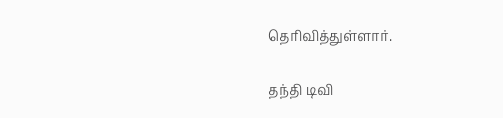தெரிவித்துள்ளார்.

தந்தி டிவி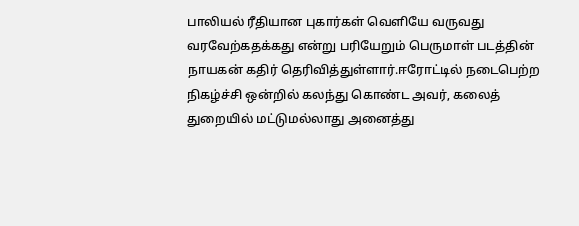பாலியல் ரீதியான புகார்கள் வெளியே வருவது வரவேற்கதக்கது என்று பரியேறும் பெருமாள் படத்தின் நாயகன் கதிர் தெரிவித்துள்ளார்.ஈரோட்டில் நடைபெற்ற நிகழ்ச்சி ஒன்றில் கலந்து கொண்ட அவர், கலைத் துறையில் மட்டுமல்லாது அனைத்து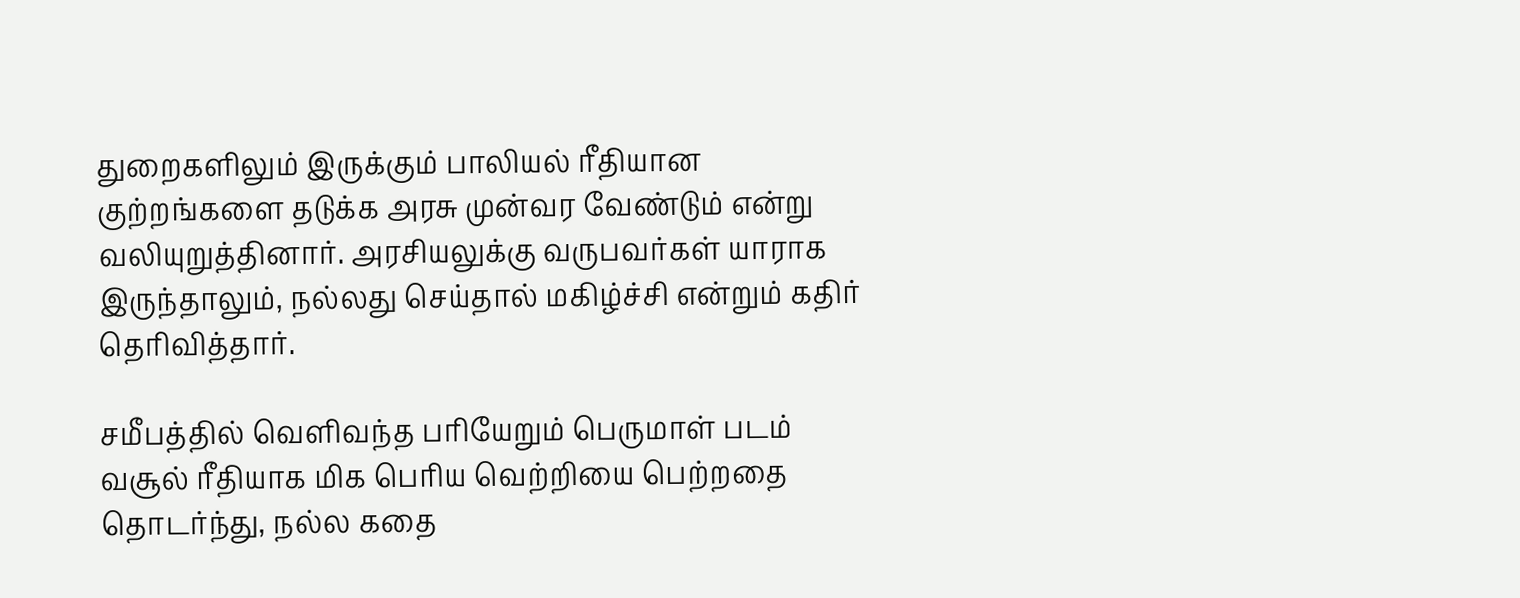துறைகளிலும் இருக்கும் பாலியல் ரீதியான குற்றங்களை தடுக்க அரசு முன்வர வேண்டும் என்று வலியுறுத்தினார். அரசியலுக்கு வருபவர்கள் யாராக இருந்தாலும், நல்லது செய்தால் மகிழ்ச்சி என்றும் கதிர் தெரிவித்தார்.

சமீபத்தில் வெளிவந்த பரியேறும் பெருமாள் படம் வசூல் ரீதியாக மிக பெரிய வெற்றியை பெற்றதை தொடர்ந்து, நல்ல கதை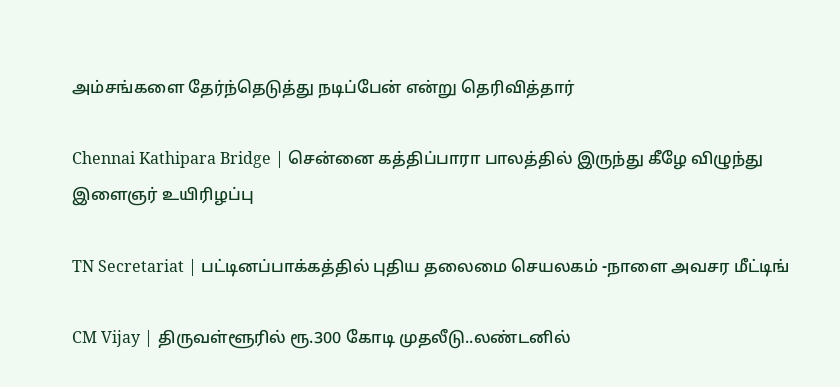அம்சங்களை தேர்ந்தெடுத்து நடிப்பேன் என்று தெரிவித்தார்

Chennai Kathipara Bridge | சென்னை கத்திப்பாரா பாலத்தில் இருந்து கீழே விழுந்து இளைஞர் உயிரிழப்பு

TN Secretariat | பட்டினப்பாக்கத்தில் புதிய தலைமை செயலகம் -நாளை அவசர மீட்டிங்

CM Vijay | திருவள்ளூரில் ரூ.300 கோடி முதலீடு..லண்டனில்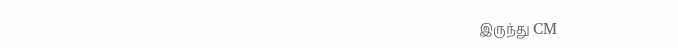இருந்து CM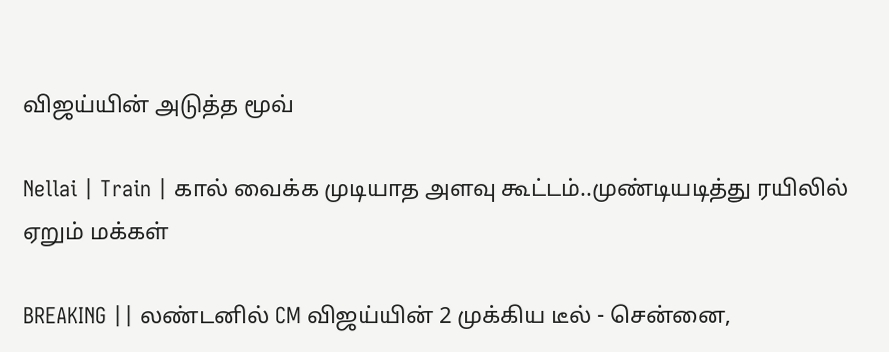விஜய்யின் அடுத்த மூவ்

Nellai | Train | கால் வைக்க முடியாத அளவு கூட்டம்..முண்டியடித்து ரயிலில் ஏறும் மக்கள்

BREAKING || லண்டனில் CM விஜய்யின் 2 முக்கிய டீல் - சென்னை,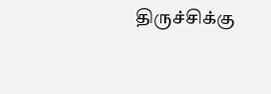திருச்சிக்கு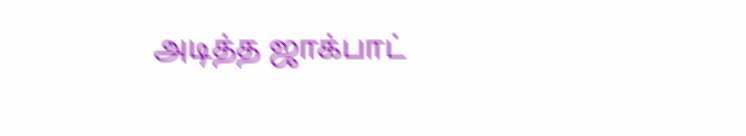அடித்த ஜாக்பாட்